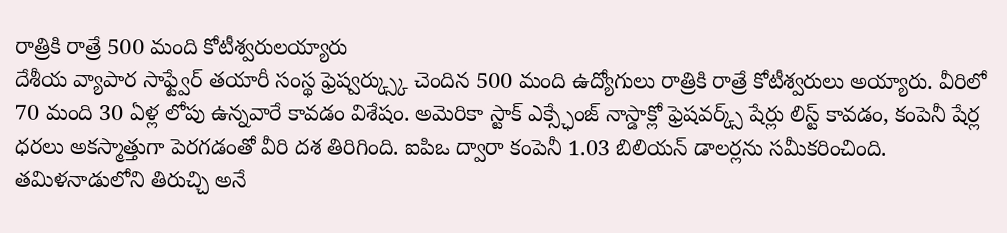రాత్రికి రాత్రే 500 మంది కోటీశ్వరులయ్యారు
దేశీయ వ్యాపార సాఫ్ట్వేర్ తయారీ సంస్థ ఫ్రెష్వర్క్స్కు చెందిన 500 మంది ఉద్యోగులు రాత్రికి రాత్రే కోటీశ్వరులు అయ్యారు. వీరిలో 70 మంది 30 ఏళ్ల లోపు ఉన్నవారే కావడం విశేషం. అమెరికా స్టాక్ ఎక్స్ఛేంజ్ నాస్డాక్లో ఫ్రెషవర్క్స్ షేర్లు లిస్ట్ కావడం, కంపెనీ షేర్ల ధరలు అకస్మాత్తుగా పెరగడంతో వీరి దశ తిరిగింది. ఐపిఒ ద్వారా కంపెనీ 1.03 బిలియన్ డాలర్లను సమీకరించింది. తమిళనాడులోని తిరుచ్చి అనే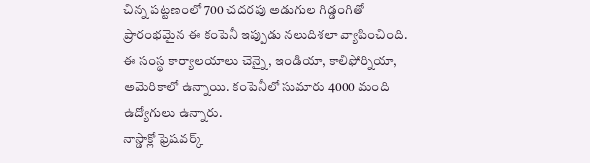చిన్న పట్టణంలో 700 చదరపు అడుగుల గిడ్డంగితో ప్రారంభమైన ఈ కంపెనీ ఇప్పుడు నలుదిశలా వ్యాపించింది. ఈ సంస్థ కార్యాలయాలు చెన్నై, ఇండియా, కాలిఫోర్నియా, అమెరికాలో ఉన్నాయి. కంపెనీలో సుమారు 4000 మంది ఉద్యోగులు ఉన్నారు.
నాస్డాక్లో ఫ్రెషవర్క్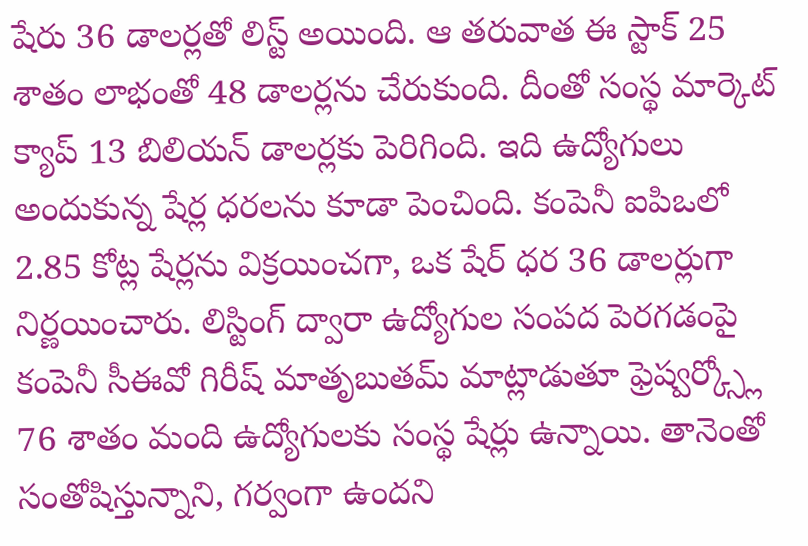షేరు 36 డాలర్లతో లిస్ట్ అయింది. ఆ తరువాత ఈ స్టాక్ 25 శాతం లాభంతో 48 డాలర్లను చేరుకుంది. దీంతో సంస్థ మార్కెట్ క్యాప్ 13 బిలియన్ డాలర్లకు పెరిగింది. ఇది ఉద్యోగులు అందుకున్న షేర్ల ధరలను కూడా పెంచింది. కంపెనీ ఐపిఒలో 2.85 కోట్ల షేర్లను విక్రయించగా, ఒక షేర్ ధర 36 డాలర్లుగా నిర్ణయించారు. లిస్టింగ్ ద్వారా ఉద్యోగుల సంపద పెరగడంపై కంపెనీ సీఈవో గిరీష్ మాతృబుతమ్ మాట్లాడుతూ ఫ్రెష్వర్క్స్లో 76 శాతం మంది ఉద్యోగులకు సంస్థ షేర్లు ఉన్నాయి. తానెంతో సంతోషిస్తున్నాని, గర్వంగా ఉందని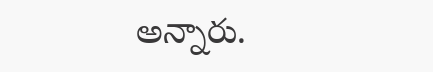అన్నారు.